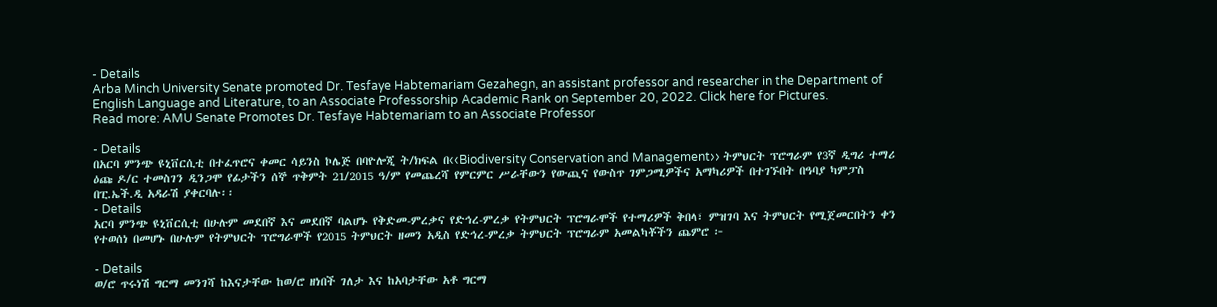- Details
Arba Minch University Senate promoted Dr. Tesfaye Habtemariam Gezahegn, an assistant professor and researcher in the Department of English Language and Literature, to an Associate Professorship Academic Rank on September 20, 2022. Click here for Pictures.
Read more: AMU Senate Promotes Dr. Tesfaye Habtemariam to an Associate Professor

- Details
በአርባ ምንጭ ዩኒቨርሲቲ በተፈጥሮና ቀመር ሳይንስ ኮሌጅ በባዮሎጂ ት/ክፍል በ‹‹Biodiversity Conservation and Management›› ትምህርት ፕሮግራም የ3ኛ ዲግሪ ተማሪ ዕጩ ዶ/ር ተመስገን ዲንጋሞ የፊታችን ሰኞ ጥቅምት 21/2015 ዓ/ም የመጨረሻ የምርምር ሥራቸውን የውጪና የውስጥ ገምጋሚዎችና አማካሪዎች በተገኙበት በዓባያ ካምፓስ በፒ.ኤች.ዲ አዳራሽ ያቀርባሉ፡፡
- Details
አርባ ምንጭ ዩኒቨርሲቲ በሁሉም መደበኛ እና መደበኛ ባልሆኑ የቅድመ-ምረቃና የድኅረ-ምረቃ የትምህርት ፕሮግራሞች የተማሪዎች ቅበላ፣ ምዝገባ እና ትምህርት የሚጀመርበትን ቀን የተወሰነ በመሆኑ በሁሉም የትምህርት ፕሮግራሞች የ2015 ትምህርት ዘመን አዲስ የድኅረ-ምረቃ ትምህርት ፕሮግራም አመልካቾችን ጨምሮ ፦

- Details
ወ/ሮ ጥሩነሽ ግርማ መንገሻ ከእናታቸው ከወ/ሮ ዘነበች ገለታ እና ከአባታቸው አቶ ግርማ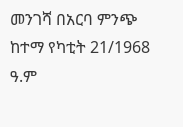መንገሻ በአርባ ምንጭ ከተማ የካቲት 21/1968 ዓ.ም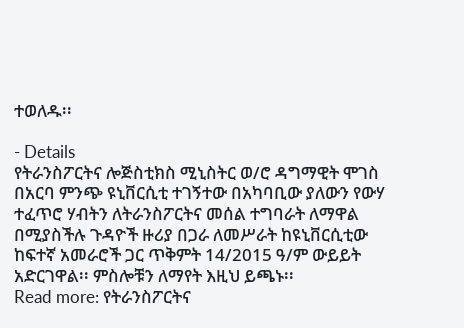ተወለዱ፡፡

- Details
የትራንስፖርትና ሎጅስቲክስ ሚኒስትር ወ/ሮ ዳግማዊት ሞገስ በአርባ ምንጭ ዩኒቨርሲቲ ተገኝተው በአካባቢው ያለውን የውሃ ተፈጥሮ ሃብትን ለትራንስፖርትና መሰል ተግባራት ለማዋል በሚያስችሉ ጉዳዮች ዙሪያ በጋራ ለመሥራት ከዩኒቨርሲቲው ከፍተኛ አመራሮች ጋር ጥቅምት 14/2015 ዓ/ም ውይይት አድርገዋል፡፡ ምስሎቹን ለማየት እዚህ ይጫኑ፡፡
Read more: የትራንስፖርትና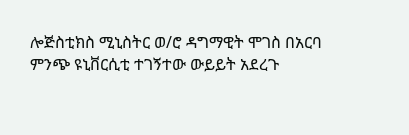ሎጅስቲክስ ሚኒስትር ወ/ሮ ዳግማዊት ሞገስ በአርባ ምንጭ ዩኒቨርሲቲ ተገኝተው ውይይት አደረጉ